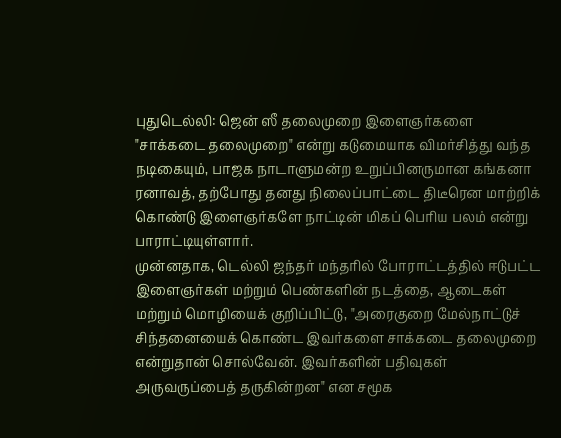புதுடெல்லி: ஜென் ஸீ தலைமுறை இளைஞர்களை "சாக்கடை தலைமுறை" என்று கடுமையாக விமர்சித்து வந்த நடிகையும், பாஜக நாடாளுமன்ற உறுப்பினருமான கங்கனா ரனாவத், தற்போது தனது நிலைப்பாட்டை திடீரென மாற்றிக் கொண்டு இளைஞர்களே நாட்டின் மிகப் பெரிய பலம் என்று பாராட்டியுள்ளார்.
முன்னதாக, டெல்லி ஜந்தர் மந்தரில் போராட்டத்தில் ஈடுபட்ட இளைஞர்கள் மற்றும் பெண்களின் நடத்தை, ஆடைகள் மற்றும் மொழியைக் குறிப்பிட்டு, "அரைகுறை மேல்நாட்டுச் சிந்தனையைக் கொண்ட இவர்களை சாக்கடை தலைமுறை என்றுதான் சொல்வேன். இவர்களின் பதிவுகள் அருவருப்பைத் தருகின்றன" என சமூக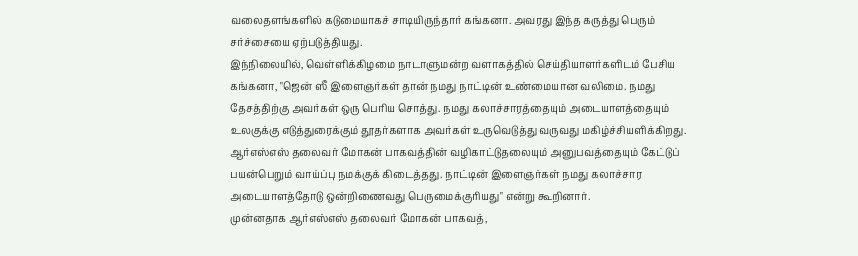வலைதளங்களில் கடுமையாகச் சாடியிருந்தார் கங்கனா. அவரது இந்த கருத்து பெரும் சர்ச்சையை ஏற்படுத்தியது.
இந்நிலையில், வெள்ளிக்கிழமை நாடாளுமன்ற வளாகத்தில் செய்தியாளர்களிடம் பேசிய கங்கனா, "ஜென் ஸீ இளைஞர்கள் தான் நமது நாட்டின் உண்மையான வலிமை. நமது தேசத்திற்கு அவர்கள் ஒரு பெரிய சொத்து. நமது கலாச்சாரத்தையும் அடையாளத்தையும் உலகுக்கு எடுத்துரைக்கும் தூதர்களாக அவர்கள் உருவெடுத்து வருவது மகிழ்ச்சியளிக்கிறது.
ஆர்எஸ்எஸ் தலைவர் மோகன் பாகவத்தின் வழிகாட்டுதலையும் அனுபவத்தையும் கேட்டுப் பயன்பெறும் வாய்ப்பு நமக்குக் கிடைத்தது. நாட்டின் இளைஞர்கள் நமது கலாச்சார அடையாளத்தோடு ஒன்றிணைவது பெருமைக்குரியது" என்று கூறினார்.
முன்னதாக ஆர்எஸ்எஸ் தலைவர் மோகன் பாகவத்,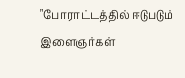"போராட்டத்தில் ஈடுபடும் இளைஞர்கள்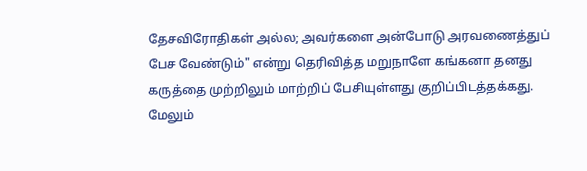தேசவிரோதிகள் அல்ல; அவர்களை அன்போடு அரவணைத்துப் பேச வேண்டும்" என்று தெரிவித்த மறுநாளே கங்கனா தனது கருத்தை முற்றிலும் மாற்றிப் பேசியுள்ளது குறிப்பிடத்தக்கது.
மேலும்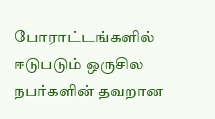போராட்டங்களில் ஈடுபடும் ஒருசில நபர்களின் தவறான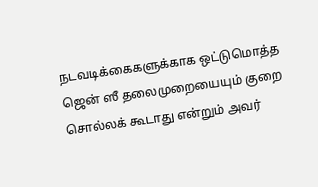நடவடிக்கைகளுக்காக ஒட்டுமொத்த ஜென் ஸீ தலைமுறையையும் குறை சொல்லக் கூடாது என்றும் அவர்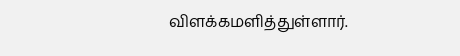விளக்கமளித்துள்ளார்.